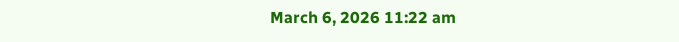March 6, 2026 11:22 am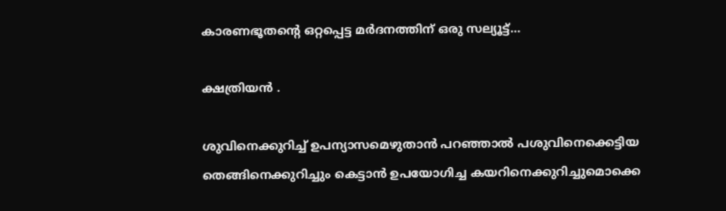കാരണഭൂതൻ്റെ ഒറ്റപ്പെട്ട മർദനത്തിന് ഒരു സല്യൂട്ട്…

ക്ഷത്രിയൻ .

ശുവിനെക്കുറിച്ച് ഉപന്യാസമെഴുതാൻ പറഞ്ഞാൽ പശുവിനെക്കെട്ടിയ തെങ്ങിനെക്കുറിച്ചും കെട്ടാൻ ഉപയോഗിച്ച കയറിനെക്കുറിച്ചുമൊക്കെ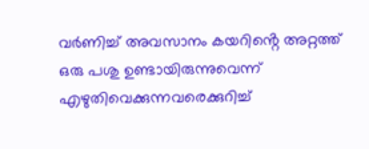വർണിച്ച് അവസാനം കയറിൻ്റെ അറ്റത്ത് ഒരു പശു ഉണ്ടായിരുന്നുവെന്ന് എഴുതിവെക്കുന്നവരെക്കുറിച്ച്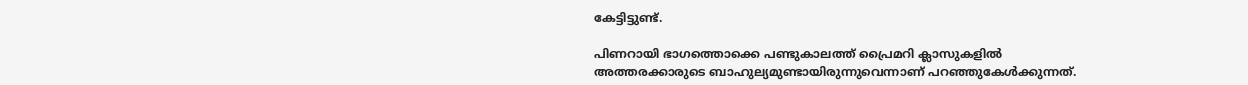കേട്ടിട്ടുണ്ട്.

പിണറായി ഭാഗത്തൊക്കെ പണ്ടുകാലത്ത് പ്രൈമറി ക്ലാസുകളിൽ അത്തരക്കാരുടെ ബാഹുല്യമുണ്ടായിരുന്നുവെന്നാണ് പറഞ്ഞുകേൾക്കുന്നത്.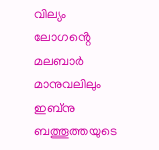വില്യം ലോഗൻ്റെ മലബാർ മാനുവലിലും ഇബ്നു ബത്തൂത്തയുടെ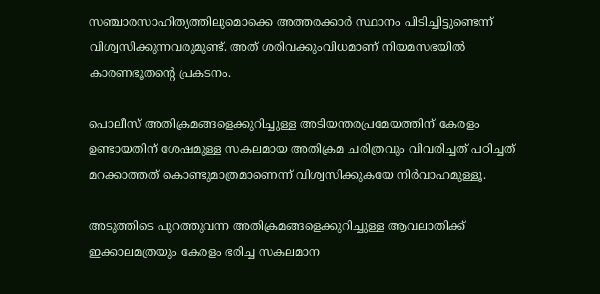സഞ്ചാരസാഹിത്യത്തിലുമൊക്കെ അത്തരക്കാർ സ്ഥാനം പിടിച്ചിട്ടുണ്ടെന്ന് വിശ്വസിക്കുന്നവരുമുണ്ട്. അത് ശരിവക്കുംവിധമാണ് നിയമസഭയിൽ കാരണഭൂതൻ്റെ പ്രകടനം.

പൊലീസ് അതിക്രമങ്ങളെക്കുറിച്ചുള്ള അടിയന്തരപ്രമേയത്തിന് കേരളം ഉണ്ടായതിന് ശേഷമുള്ള സകലമായ അതിക്രമ ചരിത്രവും വിവരിച്ചത് പഠിച്ചത് മറക്കാത്തത് കൊണ്ടുമാത്രമാണെന്ന് വിശ്വസിക്കുകയേ നിർവാഹമുള്ളൂ.

അടുത്തിടെ പുറത്തുവന്ന അതിക്രമങ്ങളെക്കുറിച്ചുള്ള ആവലാതിക്ക് ഇക്കാലമത്രയും കേരളം ഭരിച്ച സകലമാന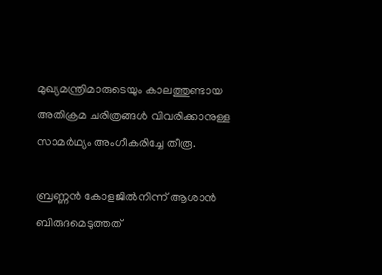മുഖ്യമന്ത്രിമാരുടെയും കാലത്തുണ്ടായ അതിക്രമ ചരിത്രങ്ങൾ വിവരിക്കാനുള്ള സാമർഥ്യം അംഗീകരിച്ചേ തീരൂ.

ബ്രണ്ണൻ കോളജിൽനിന്ന് ആശാൻ ബിരുദമെടുത്തത്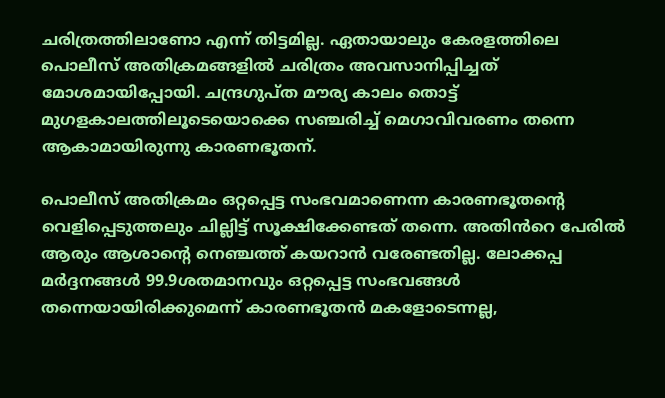ചരിത്രത്തിലാണോ എന്ന് തിട്ടമില്ല. ഏതായാലും കേരളത്തിലെ പൊലീസ് അതിക്രമങ്ങളിൽ ചരിത്രം അവസാനിപ്പിച്ചത് മോശമായിപ്പോയി. ചന്ദ്രഗുപ്ത മൗര്യ കാലം തൊട്ട് മുഗളകാലത്തിലൂടെയൊക്കെ സഞ്ചരിച്ച് മെഗാവിവരണം തന്നെ ആകാമായിരുന്നു കാരണഭൂതന്.

പൊലീസ് അതിക്രമം ഒറ്റപ്പെട്ട സംഭവമാണെന്ന കാരണഭൂതൻ്റെ വെളിപ്പെടുത്തലും ചില്ലിട്ട് സൂക്ഷിക്കേണ്ടത് തന്നെ. അതിൻറെ പേരിൽ ആരും ആശാൻ്റെ നെഞ്ചത്ത് കയറാൻ വരേണ്ടതില്ല. ലോക്കപ്പ മർദ്ദനങ്ങൾ 99.9ശതമാനവും ഒറ്റപ്പെട്ട സംഭവങ്ങൾ തന്നെയായിരിക്കുമെന്ന് കാരണഭൂതൻ മകളോടെന്നല്ല,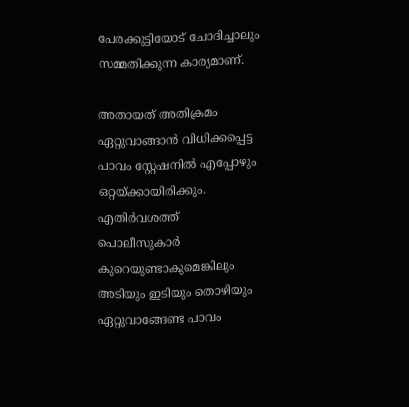പേരക്കുട്ടിയോട് ചോദിച്ചാലും സമ്മതിക്കുന്ന കാര്യമാണ്.

അതായത് അതിക്രമം ഏറ്റുവാങ്ങാൻ വിധിക്കപ്പെട്ട പാവം സ്റ്റേഷനിൽ എപ്പോഴും ഒറ്റയ്ക്കായിരിക്കും. എതിർവശത്ത് പൊലീസുകാർ കുറെയുണ്ടാകുമെങ്കിലും അടിയും ഇടിയും തൊഴിയും ഏറ്റുവാങ്ങേണ്ട പാവം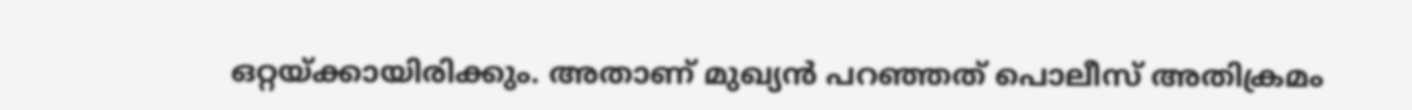ഒറ്റയ്ക്കായിരിക്കും. അതാണ് മുഖ്യൻ പറഞ്ഞത് പൊലീസ് അതിക്രമം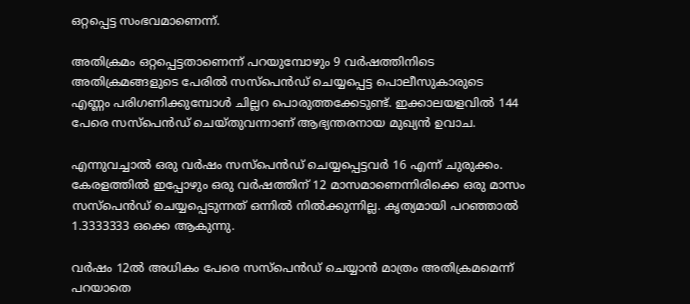ഒറ്റപ്പെട്ട സംഭവമാണെന്ന്.

അതിക്രമം ഒറ്റപ്പെട്ടതാണെന്ന് പറയുമ്പോഴും 9 വർഷത്തിനിടെ അതിക്രമങ്ങളുടെ പേരിൽ സസ്പെൻഡ് ചെയ്യപ്പെട്ട പൊലീസുകാരുടെ എണ്ണം പരിഗണിക്കുമ്പോൾ ചില്ലറ പൊരുത്തക്കേടുണ്ട്. ഇക്കാലയളവിൽ 144 പേരെ സസ്പെൻഡ് ചെയ്തുവന്നാണ് ആഭ്യന്തരനായ മുഖ്യൻ ഉവാച.

എന്നുവച്ചാൽ ഒരു വർഷം സസ്പെൻഡ് ചെയ്യപ്പെട്ടവർ 16 എന്ന് ചുരുക്കം. കേരളത്തിൽ ഇപ്പോഴും ഒരു വർഷത്തിന് 12 മാസമാണെന്നിരിക്കെ ഒരു മാസം സസ്പെൻഡ് ചെയ്യപ്പെടുന്നത് ഒന്നിൽ നിൽക്കുന്നില്ല. കൃത്യമായി പറഞ്ഞാൽ 1.3333333 ഒക്കെ ആകുന്നു.

വർഷം 12ൽ അധികം പേരെ സസ്പെൻഡ് ചെയ്യാൻ മാത്രം അതിക്രമമെന്ന് പറയാതെ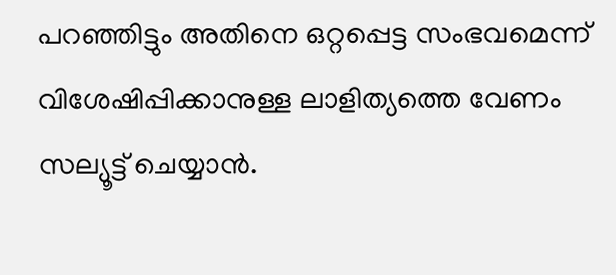പറഞ്ഞിട്ടും അതിനെ ഒറ്റപ്പെട്ട സംഭവമെന്ന് വിശേഷിപ്പിക്കാനുള്ള ലാളിത്യത്തെ വേണം സല്യൂട്ട് ചെയ്യാൻ.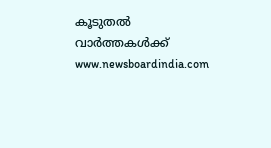കൂടുതൽ വാർത്തകൾക്ക് www.newsboardindia.com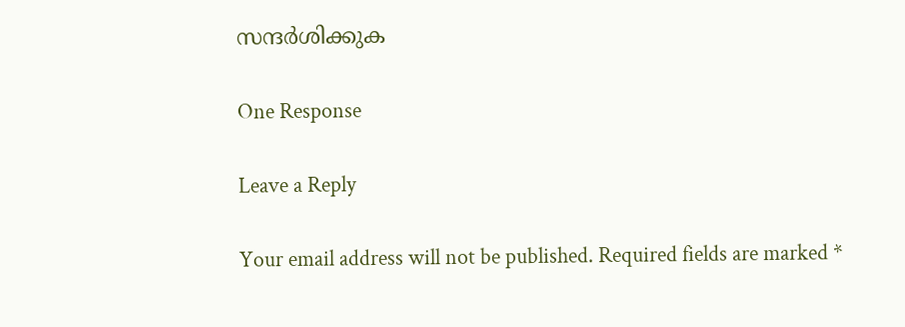സന്ദർശിക്കുക

One Response

Leave a Reply

Your email address will not be published. Required fields are marked *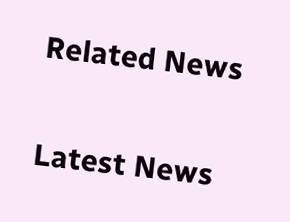Related News

Latest News